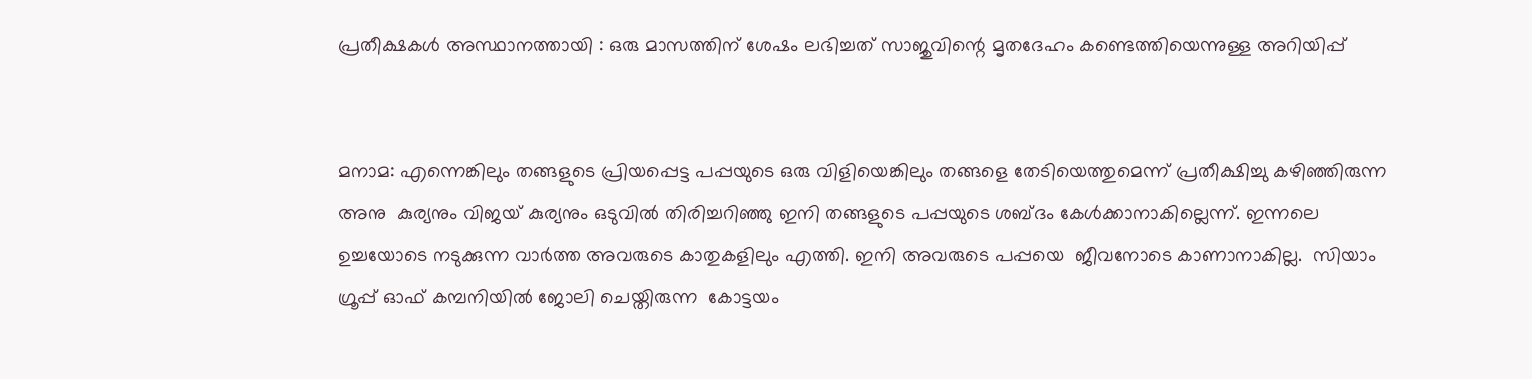പ്രതീക്ഷകൾ അസ്ഥാനത്തായി : ഒരു മാസത്തിന് ശേഷം ലഭിച്ചത് സാജുവിന്റെ മൃതദേഹം കണ്ടെത്തിയെന്നുള്ള അറിയിപ്പ്


മനാമ: എന്നെങ്കിലും തങ്ങളുടെ പ്രിയപ്പെട്ട പപ്പയുടെ ഒരു വിളിയെങ്കിലും തങ്ങളെ തേടിയെത്തുമെന്ന് പ്രതീക്ഷിച്ചു കഴിഞ്ഞിരുന്ന അനു  കുര്യനും വിജയ് കുര്യനും ഒടുവിൽ തിരിച്ചറിഞ്ഞു ഇനി തങ്ങളുടെ പപ്പയുടെ ശബ്ദം കേൾക്കാനാകില്ലെന്ന്. ഇന്നലെ ഉച്ചയോടെ നടുക്കുന്ന വാർത്ത അവരുടെ കാതുകളിലും എത്തി. ഇനി അവരുടെ പപ്പയെ  ജീവനോടെ കാണാനാകില്ല.  സിയാം ഗ്രൂപ്പ് ഓഫ് കമ്പനിയിൽ ജോലി ചെയ്തിരുന്ന  കോട്ടയം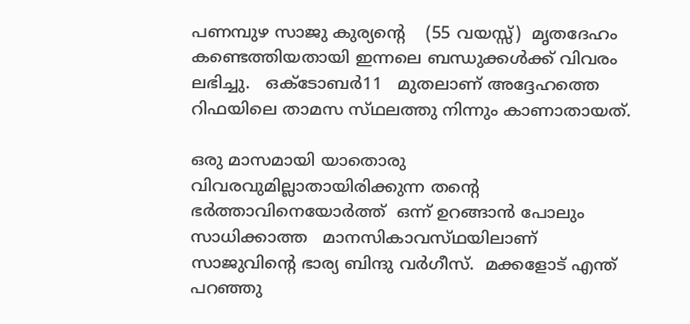പണമ്പുഴ സാജു കുര്യന്റെ    (55 വയസ്സ്)  മൃതദേഹം കണ്ടെത്തിയതായി ഇന്നലെ ബന്ധുക്കൾക്ക് വിവരം ലഭിച്ചു.   ഒക്ടോബർ11   മുതലാണ് അദ്ദേഹത്തെ റിഫയിലെ താമസ സ്‌ഥലത്തു നിന്നും കാണാതായത്.

ഒരു മാസമായി യാതൊരു വിവരവുമില്ലാതായിരിക്കുന്ന തന്റെ ഭർത്താവിനെയോർത്ത്  ഒന്ന് ഉറങ്ങാൻ പോലും സാധിക്കാത്ത   മാനസികാവസ്‌ഥയിലാണ് സാജുവിന്റെ ഭാര്യ ബിന്ദു വർഗീസ്‌.  മക്കളോട് എന്ത് പറഞ്ഞു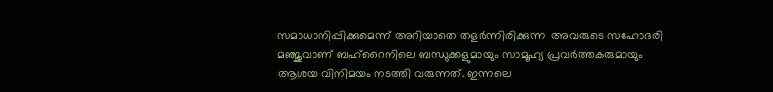സമാധാനിപ്പിക്കുമെന്ന് അറിയാതെ തളർന്നിരിക്കുന്ന  അവരുടെ സഹോദരി  മഞ്ജുവാണ് ബഹ്‌റൈനിലെ ബന്ധുക്കളുമായും സാമൂഹ്യ പ്രവർത്തകരുമായും ആശയ വിനിമയം നടത്തി വരുന്നത്. ഇന്നലെ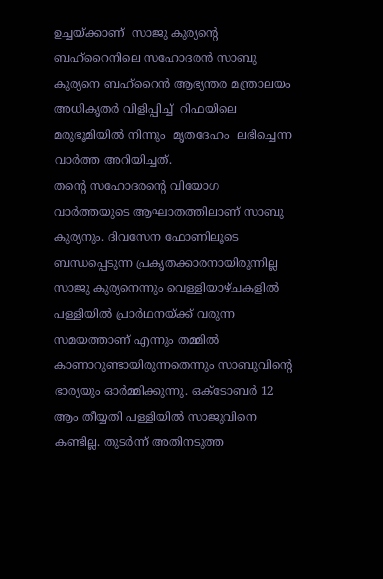ഉച്ചയ്ക്കാണ്  സാജു കുര്യന്റെ ബഹ്‌റൈനിലെ സഹോദരൻ സാബു കുര്യനെ ബഹ്‌റൈൻ ആഭ്യന്തര മന്ത്രാലയം അധികൃതർ വിളിപ്പിച്ച്  റിഫയിലെ മരുഭൂമിയിൽ നിന്നും  മൃതദേഹം  ലഭിച്ചെന്ന വാർത്ത അറിയിച്ചത്.
തന്റെ സഹോദരന്റെ വിയോഗ വാർത്തയുടെ ആഘാതത്തിലാണ് സാബു കുര്യനും. ദിവസേന ഫോണിലൂടെ ബന്ധപ്പെടുന്ന പ്രകൃതക്കാരനായിരുന്നില്ല സാജു കുര്യനെന്നും വെള്ളിയാഴ്ചകളിൽ പള്ളിയിൽ പ്രാർഥനയ്ക്ക് വരുന്ന സമയത്താണ് എന്നും തമ്മിൽ കാണാറുണ്ടായിരുന്നതെന്നും സാബുവിന്റെ ഭാര്യയും ഓർമ്മിക്കുന്നു. ഒക്ടോബർ 12 ആം തീയ്യതി പള്ളിയിൽ സാജുവിനെ കണ്ടില്ല. തുടർന്ന് അതിനടുത്ത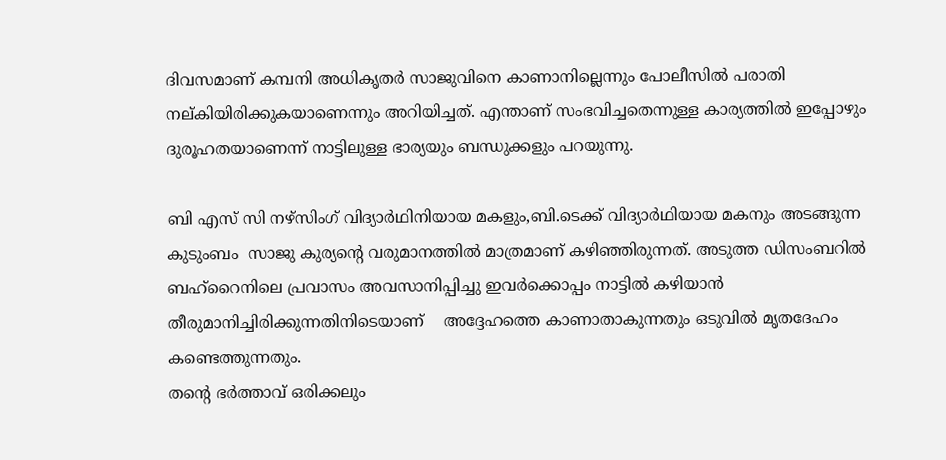ദിവസമാണ് കമ്പനി അധികൃതർ സാജുവിനെ കാണാനില്ലെന്നും പോലീസിൽ പരാതി നല്കിയിരിക്കുകയാണെന്നും അറിയിച്ചത്. എന്താണ് സംഭവിച്ചതെന്നുള്ള കാര്യത്തിൽ ഇപ്പോഴും ദുരൂഹതയാണെന്ന് നാട്ടിലുള്ള ഭാര്യയും ബന്ധുക്കളും പറയുന്നു.

ബി എസ് സി നഴ്‌സിംഗ് വിദ്യാർഥിനിയായ മകളും,ബി.ടെക്ക് വിദ്യാർഥിയായ മകനും അടങ്ങുന്ന കുടുംബം  സാജു കുര്യന്റെ വരുമാനത്തിൽ മാത്രമാണ് കഴിഞ്ഞിരുന്നത്. അടുത്ത ഡിസംബറിൽ ബഹ്‌റൈനിലെ പ്രവാസം അവസാനിപ്പിച്ചു ഇവർക്കൊപ്പം നാട്ടിൽ കഴിയാൻ തീരുമാനിച്ചിരിക്കുന്നതിനിടെയാണ്    അദ്ദേഹത്തെ കാണാതാകുന്നതും ഒടുവിൽ മൃതദേഹം കണ്ടെത്തുന്നതും.
തന്റെ ഭർത്താവ് ഒരിക്കലും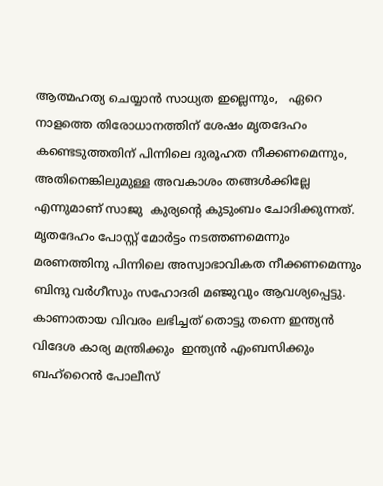ആത്മഹത്യ ചെയ്യാൻ സാധ്യത ഇല്ലെന്നും,   ഏറെ നാളത്തെ തിരോധാനത്തിന് ശേഷം മൃതദേഹം കണ്ടെടുത്തതിന് പിന്നിലെ ദുരൂഹത നീക്കണമെന്നും, അതിനെങ്കിലുമുള്ള അവകാശം തങ്ങൾക്കില്ലേ എന്നുമാണ് സാജു  കുര്യന്റെ കുടുംബം ചോദിക്കുന്നത്. മൃതദേഹം പോസ്റ്റ് മോർട്ടം നടത്തണമെന്നും മരണത്തിനു പിന്നിലെ അസ്വാഭാവികത നീക്കണമെന്നും ബിന്ദു വർഗീസും സഹോദരി മഞ്ജുവും ആവശ്യപ്പെട്ടു. കാണാതായ വിവരം ലഭിച്ചത് തൊട്ടു തന്നെ ഇന്ത്യൻ വിദേശ കാര്യ മന്ത്രിക്കും  ഇന്ത്യൻ എംബസിക്കും ബഹ്‌റൈൻ പോലീസ്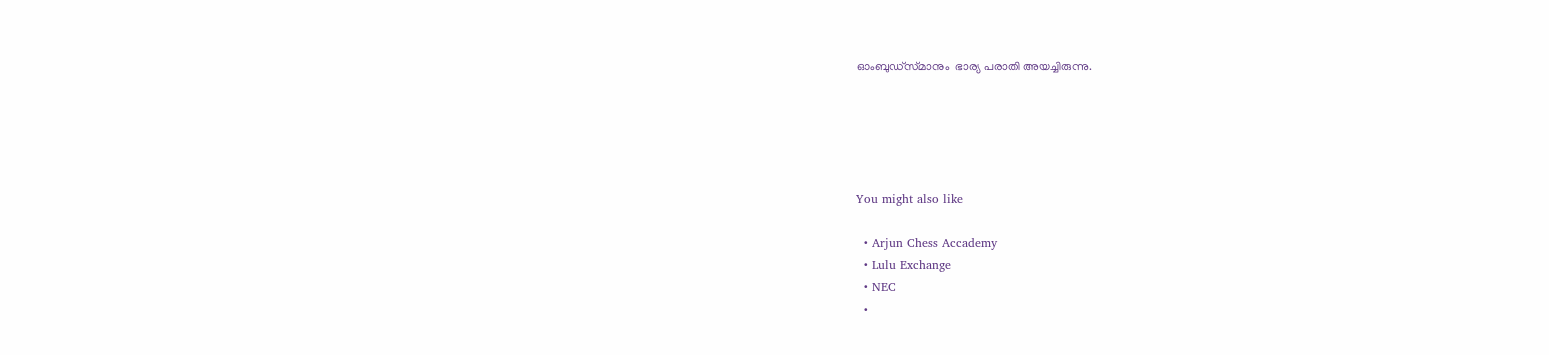ഓംബുഡ്‌സ്‌മാനും  ഭാര്യ പരാതി അയച്ചിരുന്നു.





You might also like

  • Arjun Chess Accademy
  • Lulu Exchange
  • NEC
  •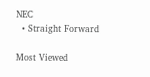NEC
  • Straight Forward

Most Viewed